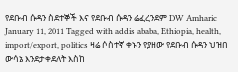የደቡብ ሱዳን ስደተኞች እና የደቡብ ሱዳን ሬፈረንደም DW Amharic January 11, 2011 Tagged with addis ababa, Ethiopia, health, import/export, politics ዛሬ ሶስተኛ ቀኑን የያዘው የደቡብ ሱዳን ህዝበ ውሳኔ እንደታቀደለት እስከ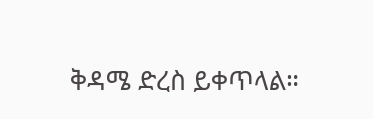ቅዳሜ ድረስ ይቀጥላል።